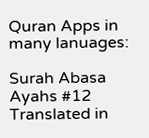Quran Apps in many lanuages:

Surah Abasa Ayahs #12 Translated in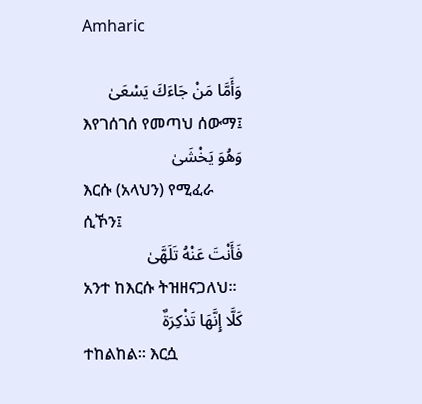Amharic

وَأَمَّا مَنْ جَاءَكَ يَسْعَىٰ
እየገሰገሰ የመጣህ ሰውማ፤
وَهُوَ يَخْشَىٰ
እርሱ (አላህን) የሚፈራ ሲኾን፤
فَأَنْتَ عَنْهُ تَلَهَّىٰ
አንተ ከእርሱ ትዝዘናጋለህ፡፡
كَلَّا إِنَّهَا تَذْكِرَةٌ
ተከልከል፡፡ እርሷ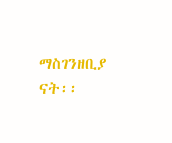ማስገንዘቢያ ናት፡፡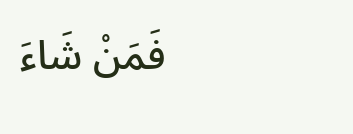فَمَنْ شَاءَ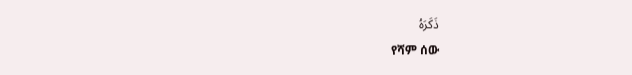ذَكَرَهُ
የሻም ሰው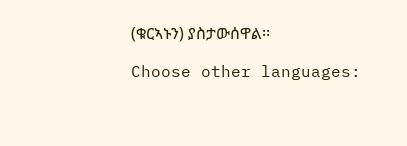(ቁርኣኑን) ያስታውሰዋል፡፡

Choose other languages: